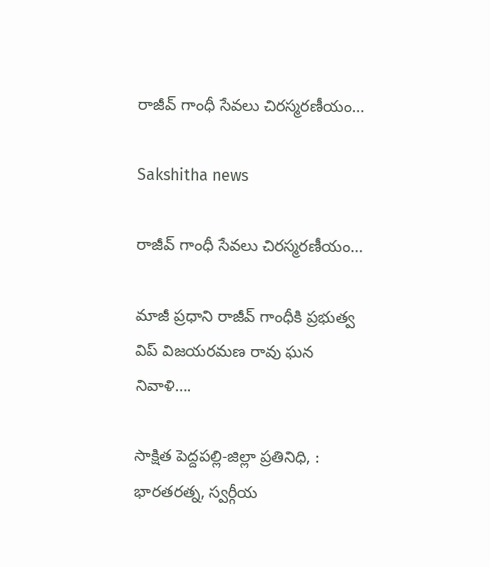రాజీవ్ గాంధీ సేవలు చిరస్మరణీయం…

Sakshitha news

రాజీవ్ గాంధీ సేవలు చిరస్మరణీయం…

మాజీ ప్రధాని రాజీవ్ గాంధీకి ప్రభుత్వ విప్ విజయరమణ రావు ఘన నివాళి….

సాక్షిత పెద్దపల్లి-జిల్లా ప్రతినిధి, : భారతరత్న, స్వర్గీయ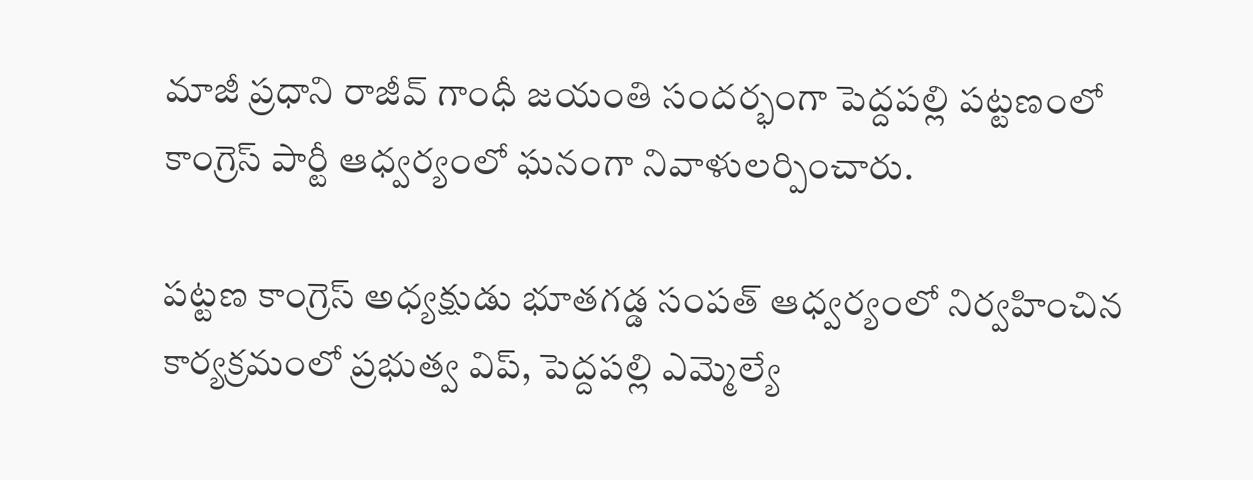మాజీ ప్రధాని రాజీవ్ గాంధీ జయంతి సందర్భంగా పెద్దపల్లి పట్టణంలో కాంగ్రెస్ పార్టీ ఆధ్వర్యంలో ఘనంగా నివాళులర్పించారు.

పట్టణ కాంగ్రెస్ అధ్యక్షుడు భూతగడ్డ సంపత్ ఆధ్వర్యంలో నిర్వహించిన కార్యక్రమంలో ప్రభుత్వ విప్, పెద్దపల్లి ఎమ్మెల్యే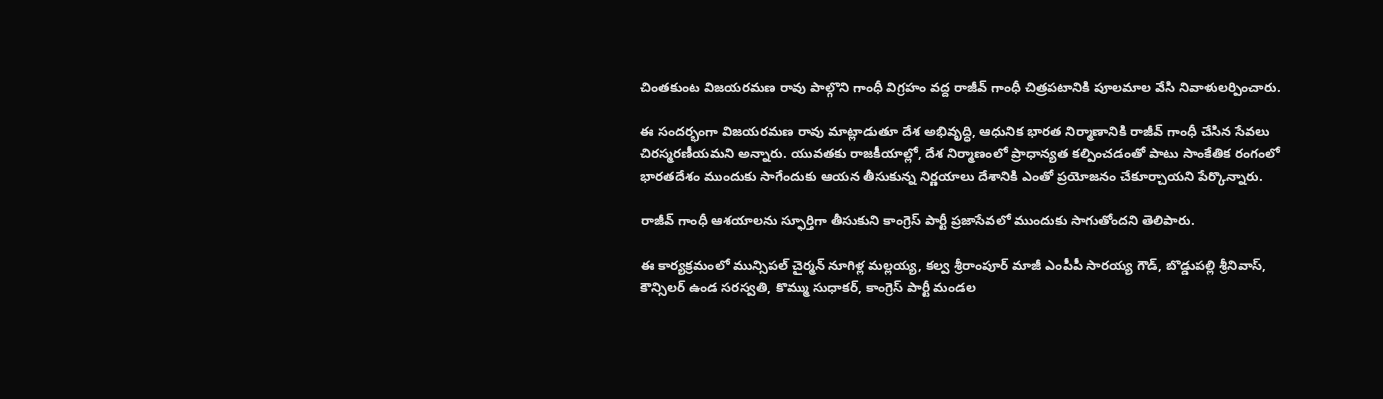చింతకుంట విజయరమణ రావు పాల్గొని గాంధీ విగ్రహం వద్ద రాజీవ్ గాంధీ చిత్రపటానికి పూలమాల వేసి నివాళులర్పించారు.

ఈ సందర్భంగా విజయరమణ రావు మాట్లాడుతూ దేశ అభివృద్ధి, ఆధునిక భారత నిర్మాణానికి రాజీవ్ గాంధీ చేసిన సేవలు చిరస్మరణీయమని అన్నారు. యువతకు రాజకీయాల్లో, దేశ నిర్మాణంలో ప్రాధాన్యత కల్పించడంతో పాటు సాంకేతిక రంగంలో భారతదేశం ముందుకు సాగేందుకు ఆయన తీసుకున్న నిర్ణయాలు దేశానికి ఎంతో ప్రయోజనం చేకూర్చాయని పేర్కొన్నారు.

రాజీవ్ గాంధీ ఆశయాలను స్ఫూర్తిగా తీసుకుని కాంగ్రెస్ పార్టీ ప్రజాసేవలో ముందుకు సాగుతోందని తెలిపారు.

ఈ కార్యక్రమంలో మున్సిపల్ చైర్మన్ నూగిళ్ల మల్లయ్య, కల్వ శ్రీరాంపూర్ మాజీ ఎంపీపీ సారయ్య గౌడ్, బొడ్డుపల్లి శ్రీనివాస్, కౌన్సిలర్ ఉండ సరస్వతి, కొమ్ము సుధాకర్, కాంగ్రెస్ పార్టీ మండల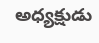అధ్యక్షుడు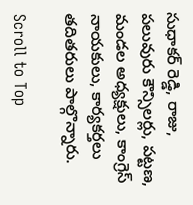సుధాకర్ రెడ్డి, రాజు, పలువురు కౌన్సిలర్లు, పట్టణ, మండల అధ్యక్షులు, కాంగ్రెస్ నాయకులు, కార్యకర్తలు తదితరులు పాల్గొన్నారు.

Scroll to Top